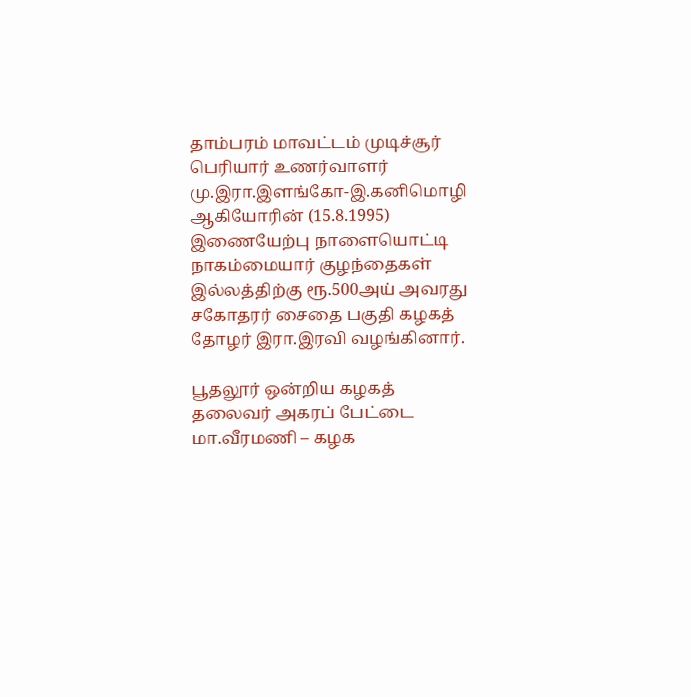தாம்பரம் மாவட்டம் முடிச்சூர் பெரியார் உணர்வாளர் மு.இரா.இளங்கோ-இ.கனிமொழி ஆகியோரின் (15.8.1995) இணையேற்பு நாளையொட்டி நாகம்மையார் குழந்தைகள் இல்லத்திற்கு ரூ.500அய் அவரது சகோதரர் சைதை பகுதி கழகத் தோழர் இரா.இரவி வழங்கினார்.

பூதலூர் ஒன்றிய கழகத் தலைவர் அகரப் பேட்டை மா.வீரமணி – கழக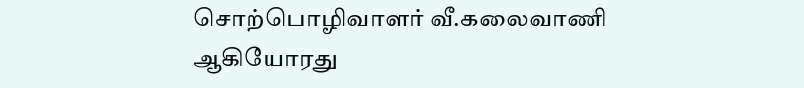சொற்பொழிவாளர் வீ.கலைவாணி ஆகியோரது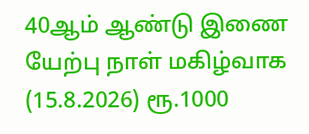40ஆம் ஆண்டு இணை யேற்பு நாள் மகிழ்வாக (15.8.2026) ரூ.1000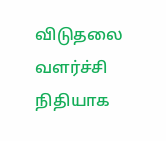விடுதலை வளர்ச்சி நிதியாக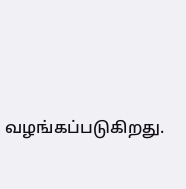வழங்கப்படுகிறது.